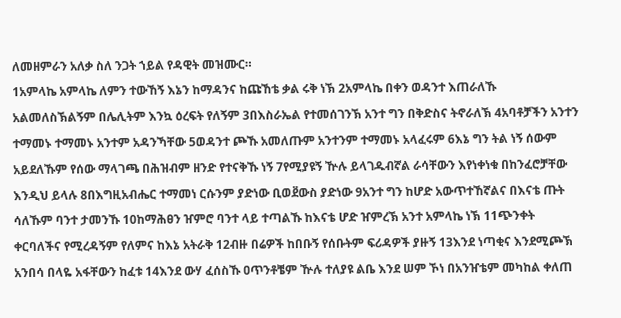ለመዘምራን አለቃ ስለ ንጋት ኀይል የዳዊት መዝሙር።
1አምላኬ አምላኬ ለምን ተውኸኝ እኔን ከማዳንና ከጩኸቴ ቃል ሩቅ ነኽ 2አምላኬ በቀን ወዳንተ እጠራለኹ አልመለስኽልኝም በሌሊትም እንኳ ዕረፍት የለኝም 3በእስራኤል የተመሰገንኽ አንተ ግን በቅድስና ትኖራለኽ 4አባቶቻችን አንተን ተማመኑ ተማመኑ አንተም አዳንኻቸው 5ወዳንተ ጮኹ አመለጡም አንተንም ተማመኑ አላፈሩም 6እኔ ግን ትል ነኝ ሰውም አይደለኹም የሰው ማላገጫ በሕዝብም ዘንድ የተናቅኹ ነኝ 7የሚያዩኝ ዅሉ ይላገዱብኛል ራሳቸውን እየነቀነቁ በከንፈሮቻቸው እንዲህ ይላሉ 8በእግዚአብሔር ተማመነ ርሱንም ያድነው ቢወደ፟ውስ ያድነው 9አንተ ግን ከሆድ አውጥተኸኛልና በእናቴ ጡት ሳለኹም ባንተ ታመንኹ 10ከማሕፀን ዠምሮ ባንተ ላይ ተጣልኹ ከእናቴ ሆድ ዠምረኽ አንተ አምላኬ ነኽ 11ጭንቀት ቀርባለችና የሚረዳኝም የለምና ከእኔ አትራቅ 12ብዙ በሬዎች ከበቡኝ የሰቡትም ፍሪዳዎች ያዙኝ 13እንደ ነጣቂና እንደሚጮኽ አንበሳ በላዬ አፋቸውን ከፈቱ 14እንደ ውሃ ፈሰስኹ ዐጥንቶቼም ዅሉ ተለያዩ ልቤ እንደ ሠም ኾነ በአንዠቴም መካከል ቀለጠ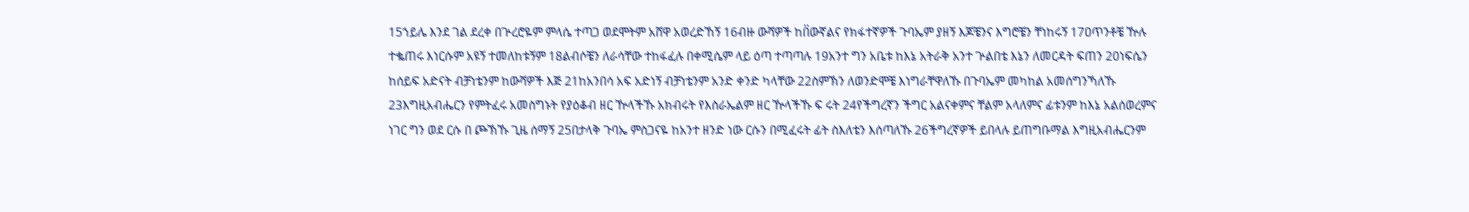15ኀይሌ እንደ ገል ደረቀ በጕረሮዬም ምላሴ ተጣጋ ወደሞትም አሸዋ አወረድኸኝ 16ብዙ ውሻዎች ከበ፟ውኛልና የክፋተኛዎች ጉባኤም ያዘኝ እጆቼንና እግሮቼን ቸነከሩኝ 17ዐጥንቶቼ ዅሉ ተቈጠሩ እነርሱም አዩኝ ተመለከቱኝም 18ልብሶቼን ለራሳቸው ተከፋፈሉ በቀሚሴም ላይ ዕጣ ተጣጣሉ 19አንተ ግን አቤቱ ከእኔ አትራቅ አንተ ጕልበቴ እኔን ለመርዳት ፍጠን 20ነፍሴን ከሰይፍ አድናት ብቻነቴንም ከውሻዎች እጅ 21ከአንበሳ አፍ አድነኝ ብቻነቴንም አንድ ቀንድ ካላቸው 22ስምኽን ለወንድሞቼ እነግራቸዋለኹ በጉባኤም መካከል አመሰግንኻለኹ 23እግዚአብሔርን የምትፈሩ አመስግኑት የያዕቆብ ዘር ዅላችኹ አክብሩት የእስራኤልም ዘር ዅላችኹ ፍ ሩት 24የችግረኛን ችግር አልናቀምና ቸልም አላለምና ፊቱንም ከእኔ አልሰወረምና ነገር ግን ወደ ርሱ በ ጮኽኹ ጊዜ ሰማኝ 25በታላቅ ጉባኤ ምስጋናዬ ከአንተ ዘንድ ነው ርሱን በሚፈሩት ፊት ስእለቴን እሰጣለኹ 26ችግረኛዎች ይበላሉ ይጠግቡማል እግዚአብሔርንም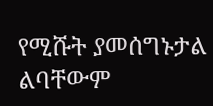የሚሹት ያመሰግኑታል ልባቸውም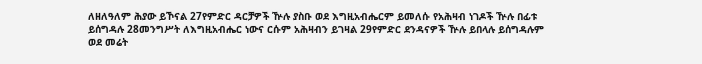ለዘለዓለም ሕያው ይኾናል 27የምድር ዳርቻዎች ዅሉ ያስቡ ወደ እግዚአብሔርም ይመለሱ የአሕዛብ ነገዶች ዅሉ በፊቱ ይሰግዳሉ 28መንግሥት ለእግዚአብሔር ነውና ርሱም አሕዛብን ይገዛል 29የምድር ደንዳናዎች ዅሉ ይበላሉ ይሰግዳሉም ወደ መሬት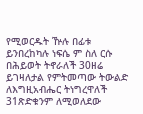የሚወርዱት ዅሉ በፊቱ ይንበረከካሉ ነፍሴ ም ስለ ርሱ በሕይወት ትኖራለች 30ዘሬ ይገዛለታል የምትመጣው ትውልድ ለእግዚአብሔር ትነግረዋለች 31ጽድቁንም ለሚወለደው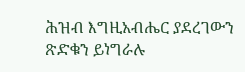ሕዝብ እግዚአብሔር ያደረገውን ጽድቁን ይነግራሉ